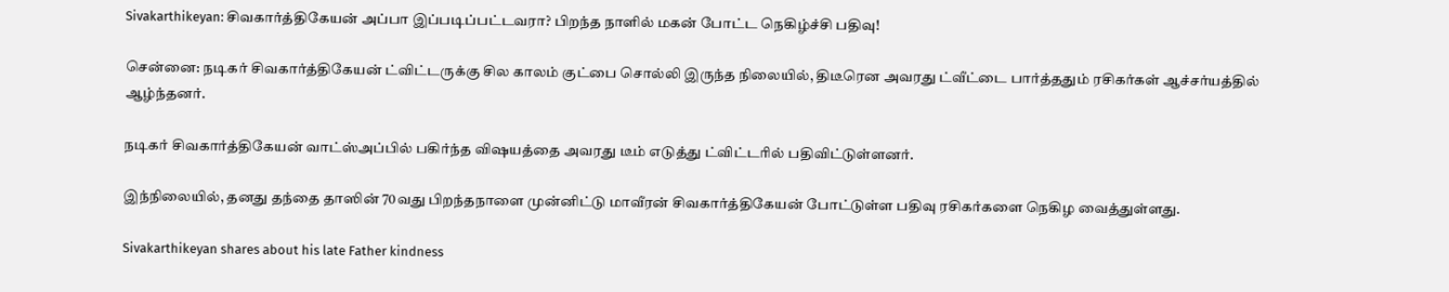Sivakarthikeyan: சிவகார்த்திகேயன் அப்பா இப்படிப்பட்டவரா? பிறந்த நாளில் மகன் போட்ட நெகிழ்ச்சி பதிவு!

சென்னை: நடிகர் சிவகார்த்திகேயன் ட்விட்டருக்கு சில காலம் குட்பை சொல்லி இருந்த நிலையில், திடீரென அவரது ட்வீட்டை பார்த்ததும் ரசிகர்கள் ஆச்சர்யத்தில் ஆழ்ந்தனர்.

நடிகர் சிவகார்த்திகேயன் வாட்ஸ்அப்பில் பகிர்ந்த விஷயத்தை அவரது டீம் எடுத்து ட்விட்டரில் பதிவிட்டுள்ளனர்.

இந்நிலையில், தனது தந்தை தாஸின் 70வது பிறந்தநாளை முன்னிட்டு மாவீரன் சிவகார்த்திகேயன் போட்டுள்ள பதிவு ரசிகர்களை நெகிழ வைத்துள்ளது.

Sivakarthikeyan shares about his late Father kindness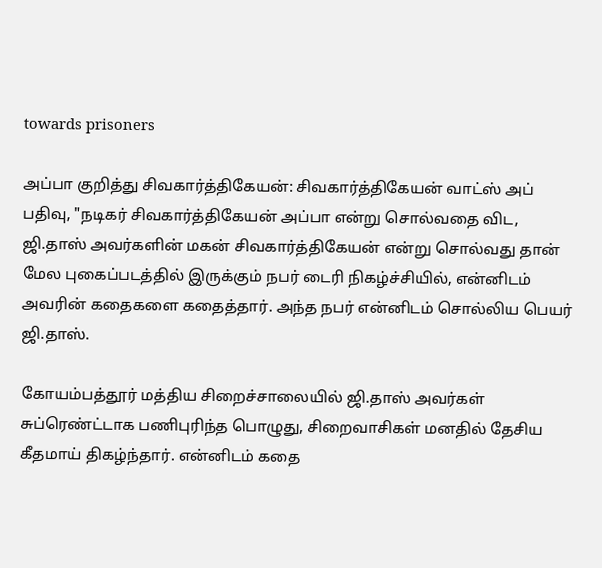towards prisoners

அப்பா குறித்து சிவகார்த்திகேயன்: சிவகார்த்திகேயன் வாட்ஸ் அப் பதிவு, "நடிகர் சிவகார்த்திகேயன் அப்பா என்று சொல்வதை விட, ஜி.தாஸ் அவர்களின் மகன் சிவகார்த்திகேயன் என்று சொல்வது தான் மேல புகைப்படத்தில் இருக்கும் நபர் டைரி நிகழ்ச்சியில், என்னிடம் அவரின் கதைகளை கதைத்தார். அந்த நபர் என்னிடம் சொல்லிய பெயர் ஜி.தாஸ்.

கோயம்பத்தூர் மத்திய சிறைச்சாலையில் ஜி.தாஸ் அவர்கள் சுப்ரெண்ட்டாக பணிபுரிந்த பொழுது, சிறைவாசிகள் மனதில் தேசிய கீதமாய் திகழ்ந்தார். என்னிடம் கதை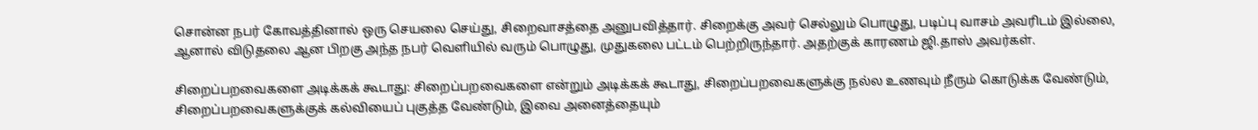சொன்ன நபர் கோவத்தினால் ஒரு செயலை செய்து, சிறைவாசத்தை அனுபவித்தார். சிறைக்கு அவர் செல்லும் பொழுது, படிப்பு வாசம் அவரிடம் இல்லை, ஆனால் விடுதலை ஆன பிறகு அந்த நபர் வெளியில் வரும் பொழுது, முதுகலை பட்டம் பெற்றிருந்தார். அதற்குக் காரணம் ஜி.தாஸ் அவர்கள்.

சிறைப்பறவைகளை அடிக்கக் கூடாது: சிறைப்பறவைகளை என்றும் அடிக்கக் கூடாது, சிறைப்பறவைகளுக்கு நல்ல உணவும் நீரும் கொடுக்க வேண்டும், சிறைப்பறவைகளுக்குக் கல்வியைப் புகுத்த வேண்டும், இவை அனைத்தையும்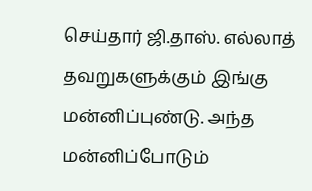செய்தார் ஜி.தாஸ். எல்லாத் தவறுகளுக்கும் இங்கு மன்னிப்புண்டு. அந்த மன்னிப்போடும்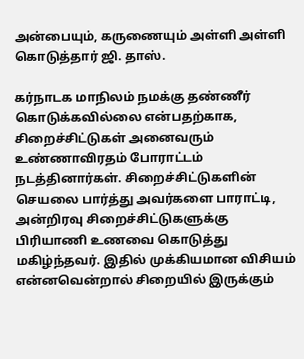அன்பையும், கருணையும் அள்ளி அள்ளி கொடுத்தார் ஜி. தாஸ்.

கர்நாடக மாநிலம் நமக்கு தண்ணீர் கொடுக்கவில்லை என்பதற்காக, சிறைச்சிட்டுகள் அனைவரும் உண்ணாவிரதம் போராட்டம் நடத்தினார்கள். சிறைச்சிட்டுகளின் செயலை பார்த்து அவர்களை பாராட்டி, அன்றிரவு சிறைச்சிட்டுகளுக்கு பிரியாணி உணவை கொடுத்து மகிழ்ந்தவர். இதில் முக்கியமான விசியம் என்னவென்றால் சிறையில் இருக்கும்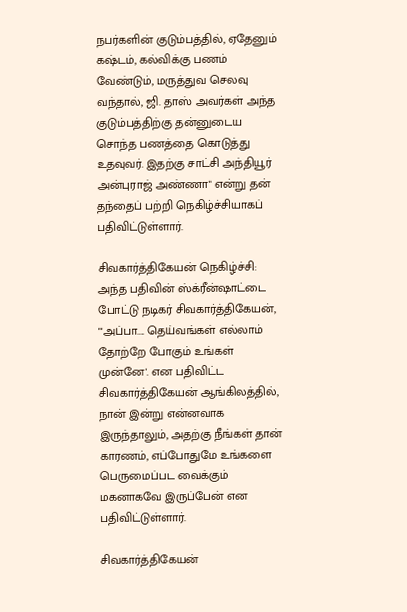நபர்களின் குடும்பத்தில், ஏதேனும் கஷ்டம், கல்விக்கு பணம் வேண்டும், மருத்துவ செலவு வந்தால், ஜி. தாஸ் அவர்கள் அந்த குடும்பத்திற்கு தன்னுடைய சொந்த பணத்தை கொடுத்து உதவுவர். இதற்கு சாட்சி அந்தியூர் அன்புராஜ் அண்ணா" என்று தன் தந்தைப் பற்றி நெகிழ்ச்சியாகப் பதிவிட்டுள்ளார்.

சிவகார்த்திகேயன் நெகிழ்ச்சி: அந்த பதிவின் ஸ்க்ரீன்ஷாட்டை போட்டு நடிகர் சிவகார்த்திகேயன், "'அப்பா.... தெய்வங்கள் எல்லாம் தோற்றே போகும் உங்கள் முன்னே'. என பதிவிட்ட சிவகார்த்திகேயன் ஆங்கிலத்தில், நான் இன்று என்னவாக இருந்தாலும், அதற்கு நீங்கள் தான் காரணம், எப்போதுமே உங்களை பெருமைப்பட வைக்கும் மகனாகவே இருப்பேன் என பதிவிட்டுள்ளார்.

சிவகார்த்திகேயன்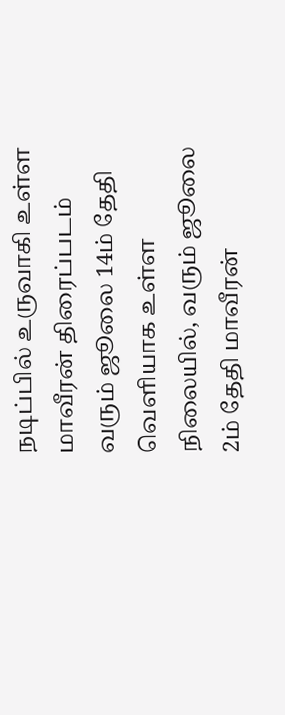நடிப்பில் உருவாகி உள்ள மாவீரன் திரைப்படம் வரும் ஜூலை 14ம் தேதி வெளியாக உள்ள நிலையில், வரும் ஜூலை 2ம் தேதி மாவீரன்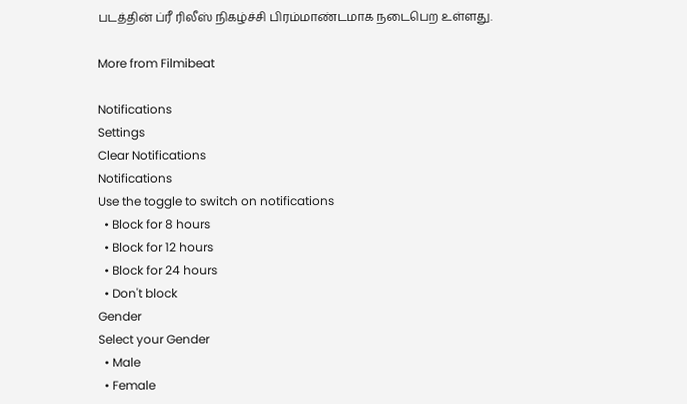படத்தின் ப்ரீ ரிலீஸ் நிகழ்ச்சி பிரம்மாண்டமாக நடைபெற உள்ளது.

More from Filmibeat

Notifications
Settings
Clear Notifications
Notifications
Use the toggle to switch on notifications
  • Block for 8 hours
  • Block for 12 hours
  • Block for 24 hours
  • Don't block
Gender
Select your Gender
  • Male
  • Female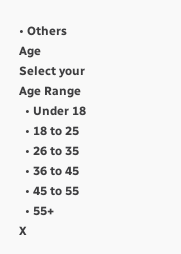• Others
Age
Select your Age Range
  • Under 18
  • 18 to 25
  • 26 to 35
  • 36 to 45
  • 45 to 55
  • 55+
X